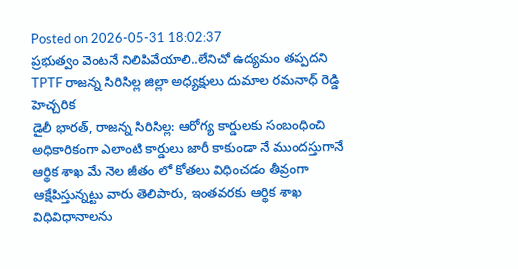Posted on 2026-05-31 18:02:37
ప్రభుత్వం వెంటనే నిలిపివేయాలి..లేనిచో ఉద్యమం తప్పదని TPTF రాజన్న సిరిసిల్ల జిల్లా అధ్యక్షులు దుమాల రమనాధ్ రెడ్డి హెచ్చరిక
డైలీ భారత్, రాజన్న సిరిసిల్ల: ఆరోగ్య కార్డులకు సంబంధించి అధికారికంగా ఎలాంటి కార్డులు జారీ కాకుండా నే ముందస్తుగానే ఆర్థిక శాఖ మే నెల జీతం లో కోతలు విధించడం తీవ్రంగా ఆక్షేపిస్తున్నట్టు వారు తెలిపారు, ఇంతవరకు ఆర్థిక శాఖ విధివిధానాలను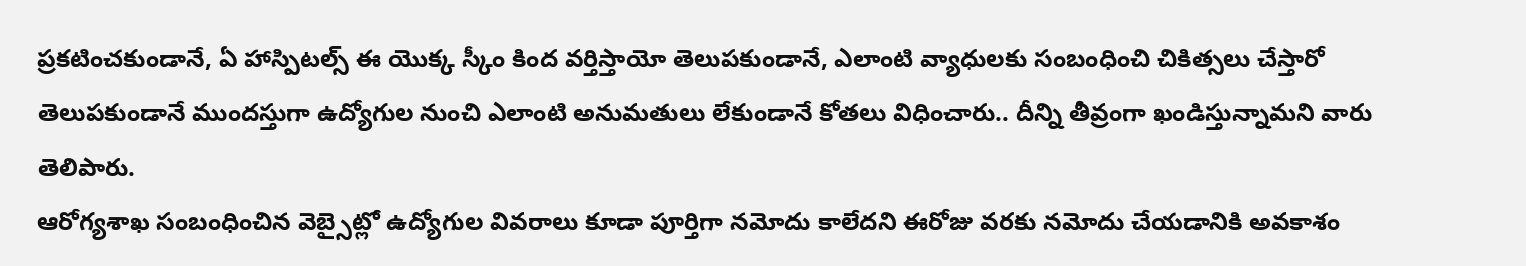ప్రకటించకుండానే, ఏ హాస్పిటల్స్ ఈ యొక్క స్కీం కింద వర్తిస్తాయో తెలుపకుండానే, ఎలాంటి వ్యాధులకు సంబంధించి చికిత్సలు చేస్తారో తెలుపకుండానే ముందస్తుగా ఉద్యోగుల నుంచి ఎలాంటి అనుమతులు లేకుండానే కోతలు విధించారు.. దీన్ని తీవ్రంగా ఖండిస్తున్నామని వారు తెలిపారు.
ఆరోగ్యశాఖ సంబంధించిన వెబ్సైట్లో ఉద్యోగుల వివరాలు కూడా పూర్తిగా నమోదు కాలేదని ఈరోజు వరకు నమోదు చేయడానికి అవకాశం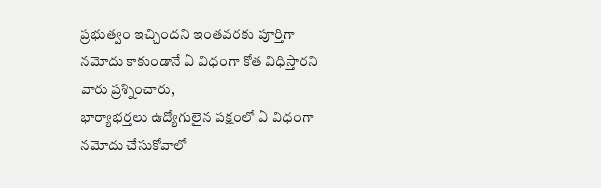ప్రభుత్వం ఇచ్చిందని ఇంతవరకు పూర్తిగా నమోదు కాకుండానే ఏ విధంగా కోత విధిస్తారని వారు ప్రశ్నించారు,
భార్యాభర్తలు ఉద్యోగులైన పక్షంలో ఏ విధంగా నమోదు చేసుకోవాలో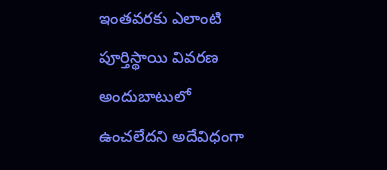ఇంతవరకు ఎలాంటి పూర్తిస్థాయి వివరణ అందుబాటులో ఉంచలేదని అదేవిధంగా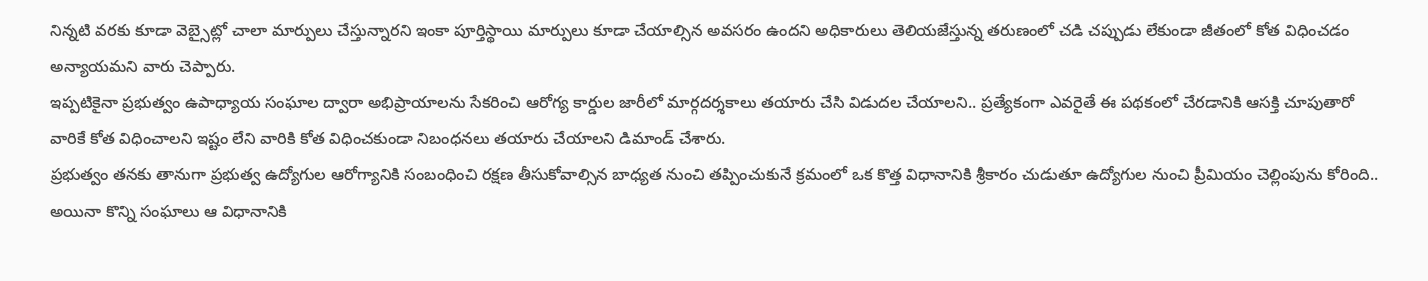నిన్నటి వరకు కూడా వెబ్సైట్లో చాలా మార్పులు చేస్తున్నారని ఇంకా పూర్తిస్థాయి మార్పులు కూడా చేయాల్సిన అవసరం ఉందని అధికారులు తెలియజేస్తున్న తరుణంలో చడి చప్పుడు లేకుండా జీతంలో కోత విధించడం అన్యాయమని వారు చెప్పారు.
ఇప్పటికైనా ప్రభుత్వం ఉపాధ్యాయ సంఘాల ద్వారా అభిప్రాయాలను సేకరించి ఆరోగ్య కార్డుల జారీలో మార్గదర్శకాలు తయారు చేసి విడుదల చేయాలని.. ప్రత్యేకంగా ఎవరైతే ఈ పథకంలో చేరడానికి ఆసక్తి చూపుతారో వారికే కోత విధించాలని ఇష్టం లేని వారికి కోత విధించకుండా నిబంధనలు తయారు చేయాలని డిమాండ్ చేశారు.
ప్రభుత్వం తనకు తానుగా ప్రభుత్వ ఉద్యోగుల ఆరోగ్యానికి సంబంధించి రక్షణ తీసుకోవాల్సిన బాధ్యత నుంచి తప్పించుకునే క్రమంలో ఒక కొత్త విధానానికి శ్రీకారం చుడుతూ ఉద్యోగుల నుంచి ప్రీమియం చెల్లింపును కోరింది.. అయినా కొన్ని సంఘాలు ఆ విధానానికి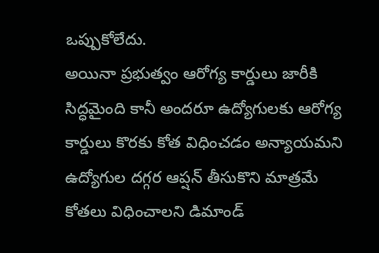ఒప్పుకోలేదు.
అయినా ప్రభుత్వం ఆరోగ్య కార్డులు జారీకి సిద్ధమైంది కానీ అందరూ ఉద్యోగులకు ఆరోగ్య కార్డులు కొరకు కోత విధించడం అన్యాయమని ఉద్యోగుల దగ్గర ఆప్షన్ తీసుకొని మాత్రమే కోతలు విధించాలని డిమాండ్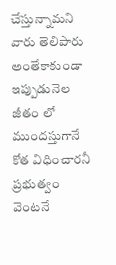చేస్తున్నామని వారు తెలిపారు
అంతేకాకుండా ఇప్పుడునెల జీతం లో ముందస్తుగానే కోత విధించారనీ ప్రభుత్వం వెంటనే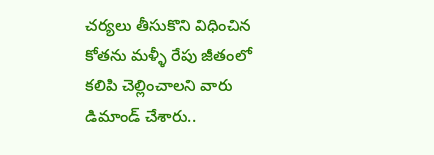చర్యలు తీసుకొని విధించిన కోతను మళ్ళీ రేపు జీతంలో కలిపి చెల్లించాలని వారు డిమాండ్ చేశారు..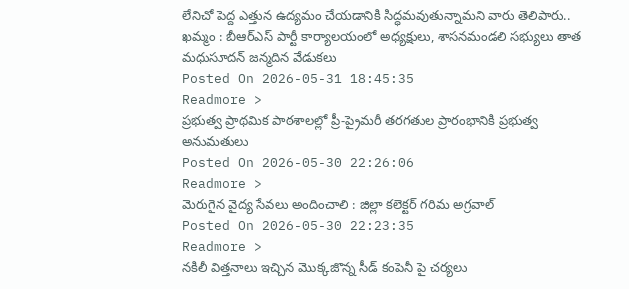లేనిచో పెద్ద ఎత్తున ఉద్యమం చేయడానికి సిద్ధమవుతున్నామని వారు తెలిపారు..
ఖమ్మం : బీఆర్ఎస్ పార్టీ కార్యాలయంలో అధ్యక్షులు, శాసనమండలి సభ్యులు తాత మధుసూదన్ జన్మదిన వేడుకలు
Posted On 2026-05-31 18:45:35
Readmore >
ప్రభుత్వ ప్రాథమిక పాఠశాలల్లో ప్రీ-ప్రైమరీ తరగతుల ప్రారంభానికి ప్రభుత్వ అనుమతులు
Posted On 2026-05-30 22:26:06
Readmore >
మెరుగైన వైద్య సేవలు అందించాలి : జిల్లా కలెక్టర్ గరిమ అగ్రవాల్
Posted On 2026-05-30 22:23:35
Readmore >
నకిలీ విత్తనాలు ఇచ్చిన మొక్కజొన్న సీడ్ కంపెనీ పై చర్యలు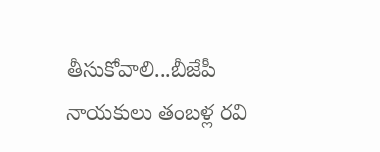తీసుకోవాలి...బీజేపీ నాయకులు తంబళ్ల రవి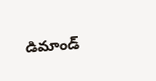డిమాండ్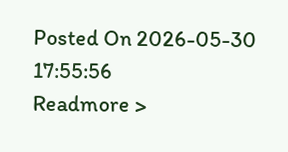Posted On 2026-05-30 17:55:56
Readmore >